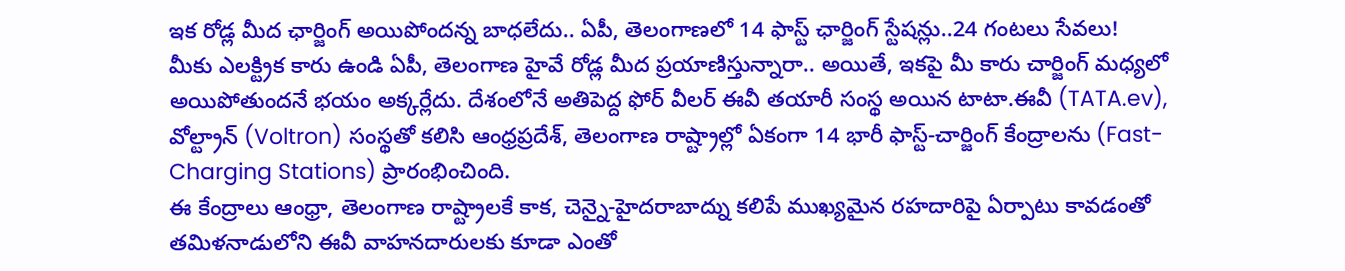ఇక రోడ్ల మీద ఛార్జింగ్ అయిపోందన్న బాధలేదు.. ఏపీ, తెలంగాణలో 14 ఫాస్ట్ ఛార్జింగ్ స్టేషన్లు..24 గంటలు సేవలు!
మీకు ఎలక్ట్రిక కారు ఉండి ఏపీ, తెలంగాణ హైవే రోడ్ల మీద ప్రయాణిస్తున్నారా.. అయితే, ఇకపై మీ కారు చార్జింగ్ మధ్యలో అయిపోతుందనే భయం అక్కర్లేదు. దేశంలోనే అతిపెద్ద ఫోర్ వీలర్ ఈవీ తయారీ సంస్థ అయిన టాటా.ఈవీ (TATA.ev), వోల్ట్రాన్ (Voltron) సంస్థతో కలిసి ఆంధ్రప్రదేశ్, తెలంగాణ రాష్ట్రాల్లో ఏకంగా 14 భారీ ఫాస్ట్-చార్జింగ్ కేంద్రాలను (Fast-Charging Stations) ప్రారంభించింది.
ఈ కేంద్రాలు ఆంధ్రా, తెలంగాణ రాష్ట్రాలకే కాక, చెన్నై-హైదరాబాద్ను కలిపే ముఖ్యమైన రహదారిపై ఏర్పాటు కావడంతో తమిళనాడులోని ఈవీ వాహనదారులకు కూడా ఎంతో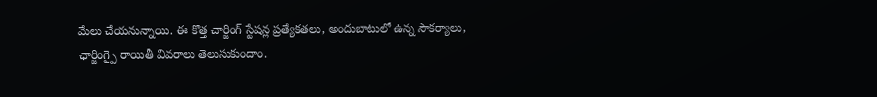మేలు చేయనున్నాయి. ఈ కొత్త చార్జింగ్ స్టేషన్ల ప్రత్యేకతలు, అందుబాటులో ఉన్న సౌకర్యాలు, ఛార్జింగ్పై రాయితీ వివరాలు తెలుసుకుందాం.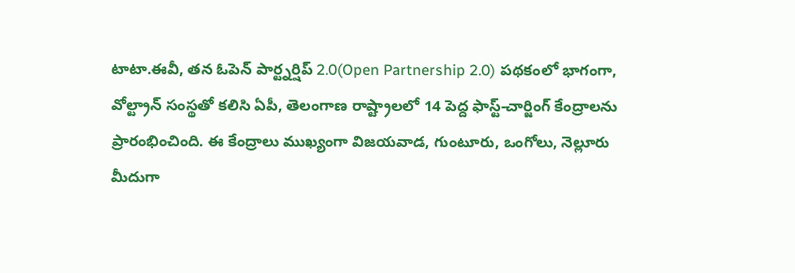టాటా.ఈవీ, తన ఓపెన్ పార్ట్నర్షిప్ 2.0(Open Partnership 2.0) పథకంలో భాగంగా, వోల్ట్రాన్ సంస్థతో కలిసి ఏపీ, తెలంగాణ రాష్ట్రాలలో 14 పెద్ద ఫాస్ట్-చార్జింగ్ కేంద్రాలను ప్రారంభించింది. ఈ కేంద్రాలు ముఖ్యంగా విజయవాడ, గుంటూరు, ఒంగోలు, నెల్లూరు మీదుగా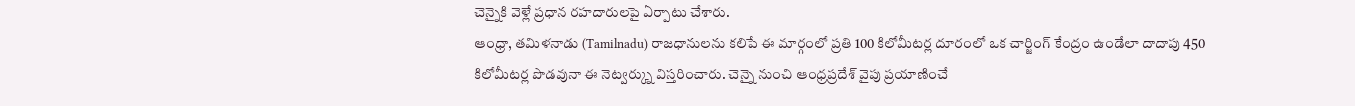చెన్నైకి వెళ్లే ప్రధాన రహదారులపై ఏర్పాటు చేశారు.
ఆంధ్రా, తమిళనాడు (Tamilnadu) రాజధానులను కలిపే ఈ మార్గంలో ప్రతి 100 కిలోమీటర్ల దూరంలో ఒక చార్జింగ్ కేంద్రం ఉండేలా దాదాపు 450 కిలోమీటర్ల పొడవునా ఈ నెట్వర్క్ను విస్తరించారు. చెన్నై నుంచి ఆంధ్రప్రదేశ్ వైపు ప్రయాణించే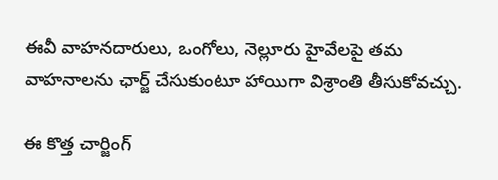ఈవీ వాహనదారులు, ఒంగోలు, నెల్లూరు హైవేలపై తమ వాహనాలను ఛార్జ్ చేసుకుంటూ హాయిగా విశ్రాంతి తీసుకోవచ్చు.

ఈ కొత్త చార్జింగ్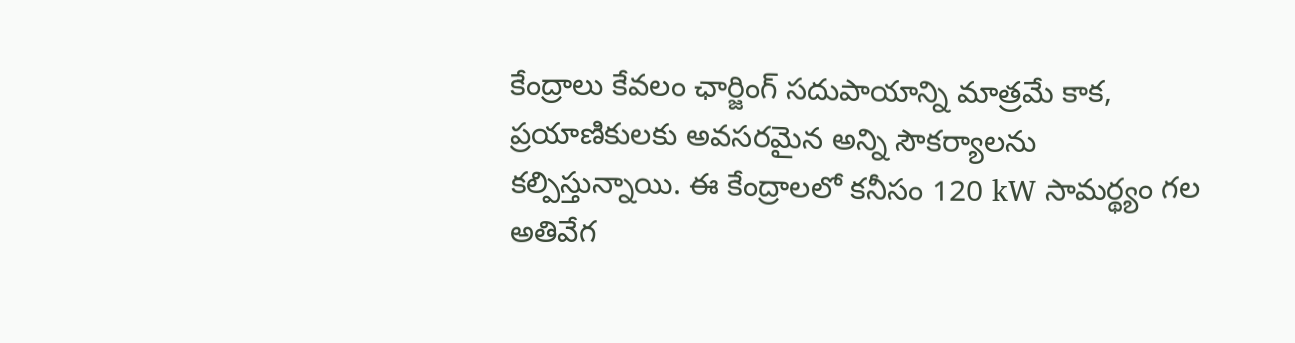కేంద్రాలు కేవలం ఛార్జింగ్ సదుపాయాన్ని మాత్రమే కాక, ప్రయాణికులకు అవసరమైన అన్ని సౌకర్యాలను కల్పిస్తున్నాయి. ఈ కేంద్రాలలో కనీసం 120 kW సామర్థ్యం గల అతివేగ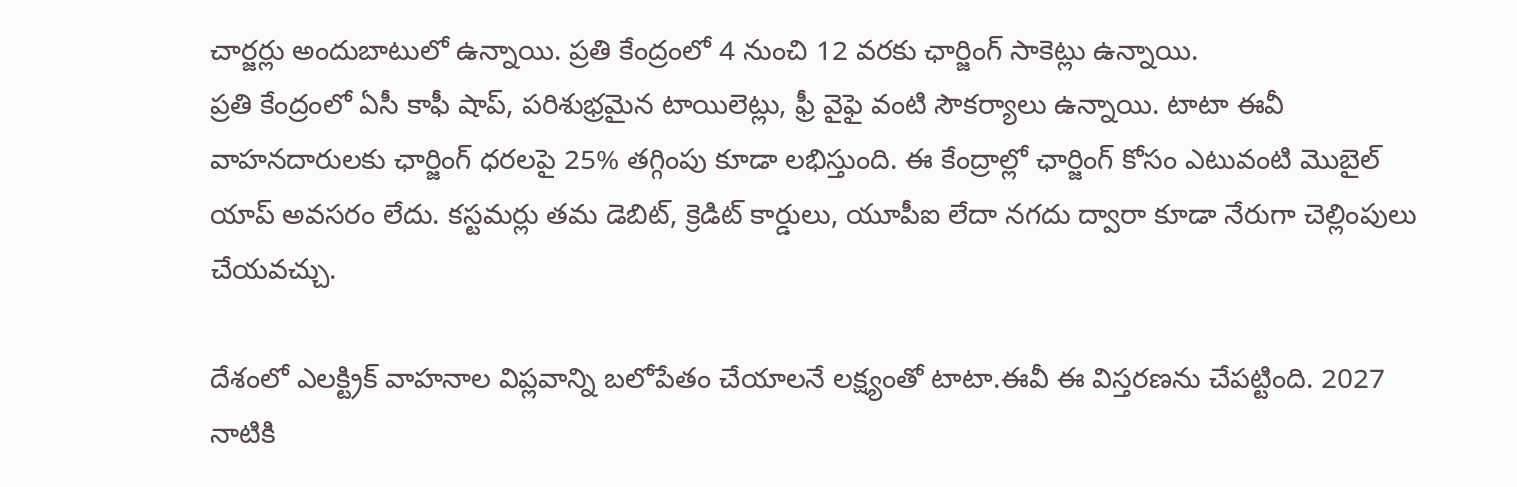చార్జర్లు అందుబాటులో ఉన్నాయి. ప్రతి కేంద్రంలో 4 నుంచి 12 వరకు ఛార్జింగ్ సాకెట్లు ఉన్నాయి.
ప్రతి కేంద్రంలో ఏసీ కాఫీ షాప్, పరిశుభ్రమైన టాయిలెట్లు, ఫ్రీ వైఫై వంటి సౌకర్యాలు ఉన్నాయి. టాటా ఈవీ వాహనదారులకు ఛార్జింగ్ ధరలపై 25% తగ్గింపు కూడా లభిస్తుంది. ఈ కేంద్రాల్లో ఛార్జింగ్ కోసం ఎటువంటి మొబైల్ యాప్ అవసరం లేదు. కస్టమర్లు తమ డెబిట్, క్రెడిట్ కార్డులు, యూపీఐ లేదా నగదు ద్వారా కూడా నేరుగా చెల్లింపులు చేయవచ్చు.

దేశంలో ఎలక్ట్రిక్ వాహనాల విప్లవాన్ని బలోపేతం చేయాలనే లక్ష్యంతో టాటా.ఈవీ ఈ విస్తరణను చేపట్టింది. 2027 నాటికి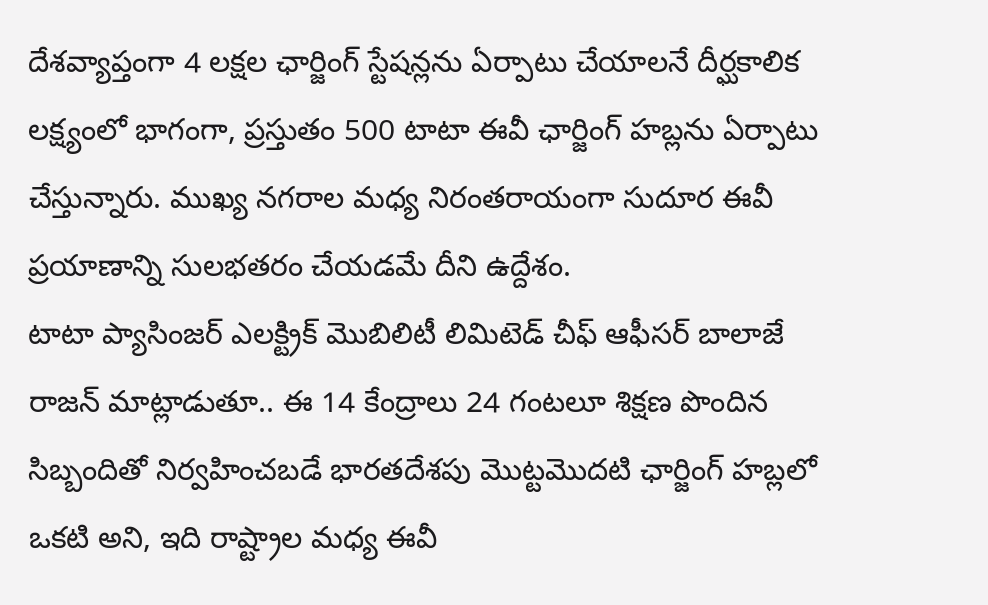దేశవ్యాప్తంగా 4 లక్షల ఛార్జింగ్ స్టేషన్లను ఏర్పాటు చేయాలనే దీర్ఘకాలిక లక్ష్యంలో భాగంగా, ప్రస్తుతం 500 టాటా ఈవీ ఛార్జింగ్ హబ్లను ఏర్పాటు చేస్తున్నారు. ముఖ్య నగరాల మధ్య నిరంతరాయంగా సుదూర ఈవీ ప్రయాణాన్ని సులభతరం చేయడమే దీని ఉద్దేశం.
టాటా ప్యాసింజర్ ఎలక్ట్రిక్ మొబిలిటీ లిమిటెడ్ చీఫ్ ఆఫీసర్ బాలాజే రాజన్ మాట్లాడుతూ.. ఈ 14 కేంద్రాలు 24 గంటలూ శిక్షణ పొందిన సిబ్బందితో నిర్వహించబడే భారతదేశపు మొట్టమొదటి ఛార్జింగ్ హబ్లలో ఒకటి అని, ఇది రాష్ట్రాల మధ్య ఈవీ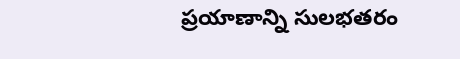ప్రయాణాన్ని సులభతరం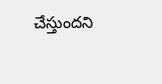చేస్తుందని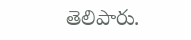తెలిపారు.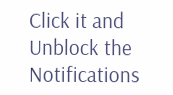Click it and Unblock the Notifications